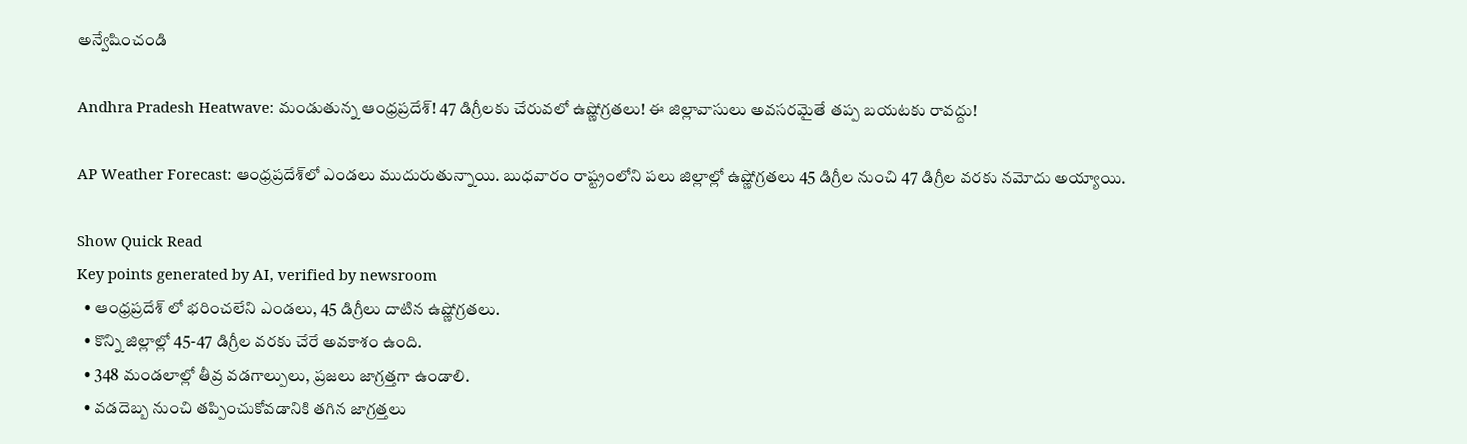అన్వేషించండి

Andhra Pradesh Heatwave: మండుతున్న ఆంధ్రప్రదేశ్‌! 47 డిగ్రీలకు చేరువలో ఉష్ణోగ్రతలు! ఈ జిల్లావాసులు అవసరమైతే తప్ప బయటకు రావద్దు!

AP Weather Forecast: ఆంధ్రప్రదేశ్‌లో ఎండలు ముదురుతున్నాయి. బుధవారం రాష్ట్రంలోని పలు జిల్లాల్లో ఉష్ణోగ్రతలు 45 డిగ్రీల నుంచి 47 డిగ్రీల వరకు నమోదు అయ్యాయి.

Show Quick Read
Key points generated by AI, verified by newsroom
  • ఆంధ్రప్రదేశ్ లో భరించలేని ఎండలు, 45 డిగ్రీలు దాటిన ఉష్ణోగ్రతలు.
  • కొన్ని జిల్లాల్లో 45-47 డిగ్రీల వరకు చేరే అవకాశం ఉంది.
  • 348 మండలాల్లో తీవ్ర వడగాల్పులు, ప్రజలు జాగ్రత్తగా ఉండాలి.
  • వడదెబ్బ నుంచి తప్పించుకోవడానికి తగిన జాగ్రత్తలు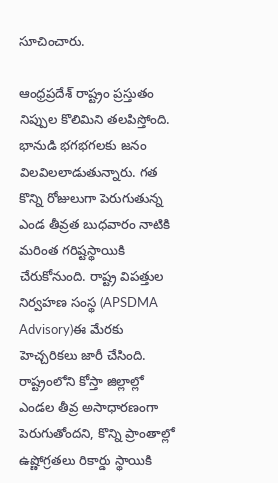సూచించారు.

ఆంధ్రప్రదేశ్ రాష్ట్రం ప్రస్తుతం నిప్పుల కొలిమిని తలపిస్తోంది. భానుడి భగభగలకు జనం విలవిలలాడుతున్నారు. గత కొన్ని రోజులుగా పెరుగుతున్న ఎండ తీవ్రత బుధవారం నాటికి మరింత గరిష్టస్థాయికి చేరుకోనుంది. రాష్ట్ర విపత్తుల నిర్వహణ సంస్థ (APSDMA Advisory)ఈ మేరకు హెచ్చరికలు జారీ చేసింది. రాష్ట్రంలోని కోస్తా జిల్లాల్లో ఎండల తీవ్ర అసాధారణంగా పెరుగుతోందని, కొన్ని ప్రాంతాల్లో ఉష్ణోగ్రతలు రికార్డు స్థాయికి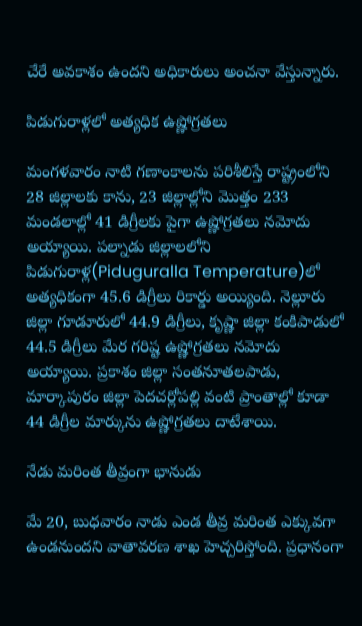చేరే అవకాశం ఉందని అధికారులు అంచనా వేస్తున్నారు.

పిడుగురాళ్లలో అత్యధిక ఉష్ణోగ్రతలు

మంగళవారం నాటి గణాంకాలను పరిశీలిస్తే రాష్ట్రంలోని 28 జిల్లాలకు కాను, 23 జిల్లాల్లోని మొత్తం 233 మండలాల్లో 41 డిగ్రీలకు పైగా ఉష్ణోగ్రతలు నమోదు అయ్యాయి. పల్నాడు జిల్లాలలోని పిడుగురాళ్ల(Piduguralla Temperature)లో అత్యధికంగా 45.6 డిగ్రీలు రికార్డు అయ్యింది. నెల్లూరు జిల్లా గూడూరులో 44.9 డిగ్రీలు, కృష్ణా జిల్లా కంకిపాడులో 44.5 డిగ్రీలు మేర గరిష్ట ఉష్ణోగ్రతలు నమోదు అయ్యాయి. ప్రకాశం జిల్లా సంతనూతలపాడు, మార్కాపురం జిల్లా పెదచర్లోపల్లి వంటి ప్రాంతాల్లో కూడా 44 డిగ్రీల మార్కును ఉష్ణోగ్రతలు దాటేశాయి.

నేడు మరింత తీవ్రంగా భానుడు

మే 20, బుధవారం నాడు ఎండ తీవ్ర మరింత ఎక్కువగా ఉండనుందని వాతావరణ శాఖ హెచ్చరిస్తోంది. ప్రధానంగా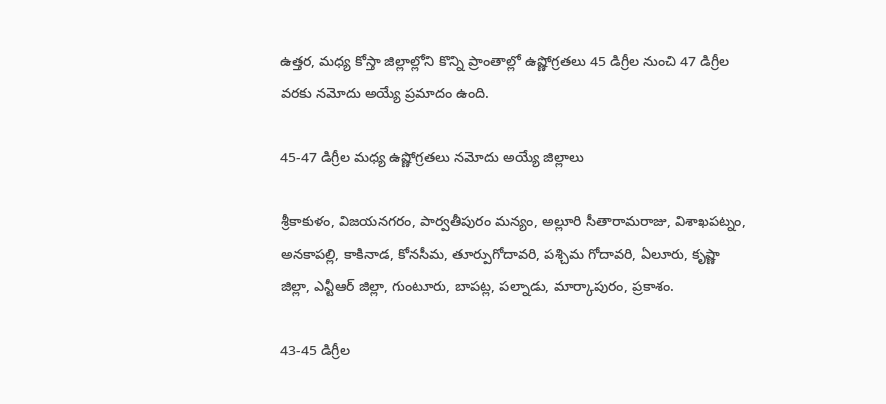ఉత్తర, మధ్య కోస్తా జిల్లాల్లోని కొన్ని ప్రాంతాల్లో ఉష్ణోగ్రతలు 45 డిగ్రీల నుంచి 47 డిగ్రీల వరకు నమోదు అయ్యే ప్రమాదం ఉంది.

45-47 డిగ్రీల మధ్య ఉష్ణోగ్రతలు నమోదు అయ్యే జిల్లాలు

శ్రీకాకుళం, విజయనగరం, పార్వతీపురం మన్యం, అల్లూరి సీతారామరాజు, విశాఖపట్నం, అనకాపల్లి, కాకినాడ, కోనసీమ, తూర్పుగోదావరి, పశ్చిమ గోదావరి, ఏలూరు, కృష్ణా జిల్లా, ఎన్టీఆర్ జిల్లా, గుంటూరు, బాపట్ల, పల్నాడు, మార్కాపురం, ప్రకాశం.

43-45 డిగ్రీల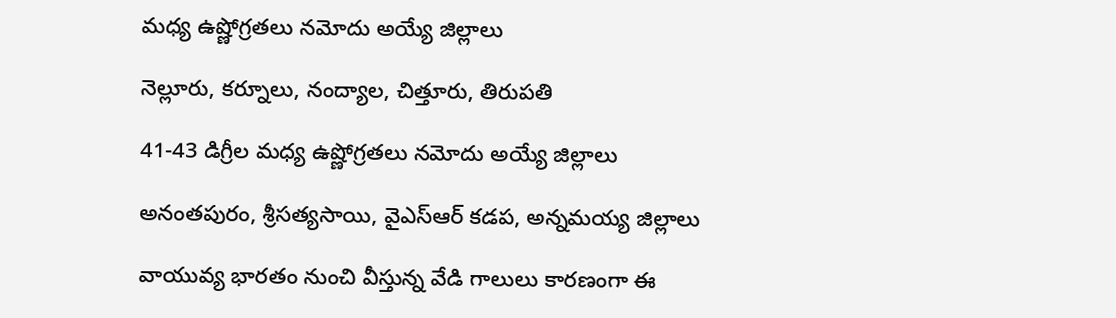మధ్య ఉష్ణోగ్రతలు నమోదు అయ్యే జిల్లాలు

నెల్లూరు, కర్నూలు, నంద్యాల, చిత్తూరు, తిరుపతి

41-43 డిగ్రీల మధ్య ఉష్ణోగ్రతలు నమోదు అయ్యే జిల్లాలు

అనంతపురం, శ్రీసత్యసాయి, వైఎస్ఆర్ కడప, అన్నమయ్య జిల్లాలు

వాయువ్య భారతం నుంచి వీస్తున్న వేడి గాలులు కారణంగా ఈ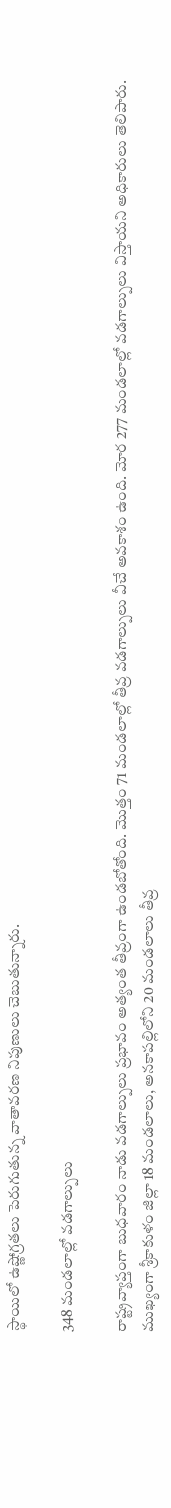స్థాయిలో ఉష్ణోగ్రతలు పెరుగుతున్న వాతావరణ నిపుణులు చెబుతున్నారు.

348 మండలాల్లో వడగాల్పులు

రాష్ట్రవ్యాప్తంగా బుధవారం నాడు వడగాల్పులు ప్రభావం అత్యంత తీవ్రంగా ఉండబోతోంది. మొత్తం 71 మండలాల్లో తీవ్ర వడగాల్పులు వీచే అవకాశం ఉంది. మోర 277 మండలాల్లో వడగాల్పులు విస్తాయని అధికారులు తెలిపారు. ముఖ్యంగా శ్రీకాకుళం జిల్లా 18 మండలాలు, అనకాపల్లిలోని 20 మండలాలు తీవ్ర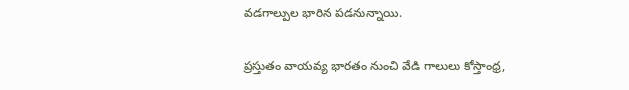వడగాల్పుల భారిన పడనున్నాయి.

ప్రస్తుతం వాయవ్య భారతం నుంచి వేడి గాలులు కోస్తాంధ్ర,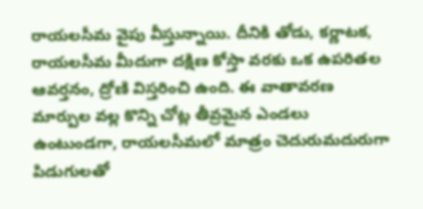రాయలసీమ వైపు వీస్తున్నాయి. దీనికి తోడు, కర్ణాటక, రాయలసీమ మీదుగా దక్షిణ కోస్తా వరకు ఒక ఉపరితల ఆవర్తనం, ద్రోణి విస్తరించి ఉంది. ఈ వాతావరణ మార్పుల వల్ల కొన్ని చోట్ల తీవ్రమైన ఎండలు ఉంటుండగా, రాయలసీమలో మాత్రం చెదురుమదురుగా పిడుగులతో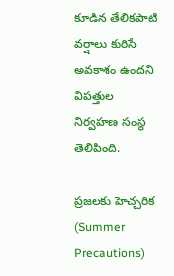కూడిన తేలికపాటి వర్షాలు కురిసే అవకాశం ఉందని విపత్తుల నిర్వహణ సంస్థ తెలిపింది.

ప్రజలకు హెచ్చరిక (Summer Precautions)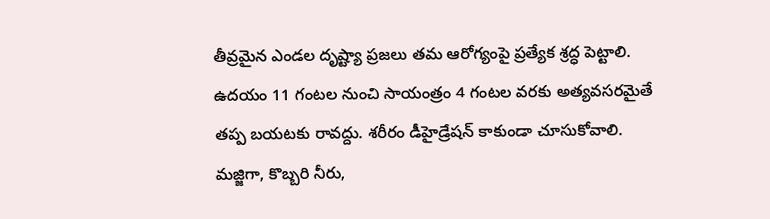తీవ్రమైన ఎండల దృష్ట్యా ప్రజలు తమ ఆరోగ్యంపై ప్రత్యేక శ్రద్ధ పెట్టాలి. ఉదయం 11 గంటల నుంచి సాయంత్రం 4 గంటల వరకు అత్యవసరమైతే తప్ప బయటకు రావద్దు. శరీరం డీహైడ్రేషన్ కాకుండా చూసుకోవాలి. మజ్జిగా, కొబ్బరి నీరు,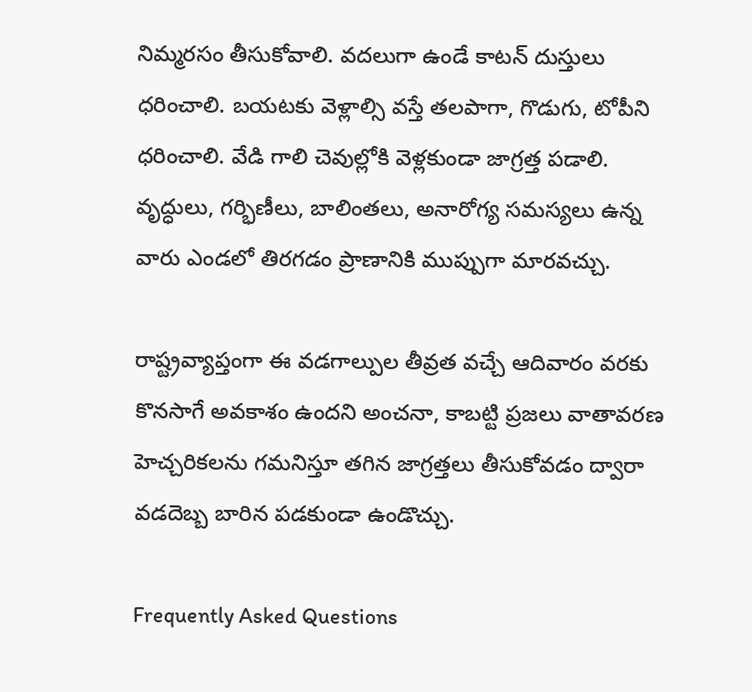నిమ్మరసం తీసుకోవాలి. వదలుగా ఉండే కాటన్ దుస్తులు ధరించాలి. బయటకు వెళ్లాల్సి వస్తే తలపాగా, గొడుగు, టోపీని ధరించాలి. వేడి గాలి చెవుల్లోకి వెళ్లకుండా జాగ్రత్త పడాలి. వృద్ధులు, గర్భిణీలు, బాలింతలు, అనారోగ్య సమస్యలు ఉన్న వారు ఎండలో తిరగడం ప్రాణానికి ముప్పుగా మారవచ్చు.

రాష్ట్రవ్యాప్తంగా ఈ వడగాల్పుల తీవ్రత వచ్చే ఆదివారం వరకు కొనసాగే అవకాశం ఉందని అంచనా, కాబట్టి ప్రజలు వాతావరణ హెచ్చరికలను గమనిస్తూ తగిన జాగ్రత్తలు తీసుకోవడం ద్వారా వడదెబ్బ బారిన పడకుండా ఉండొచ్చు.

Frequently Asked Questions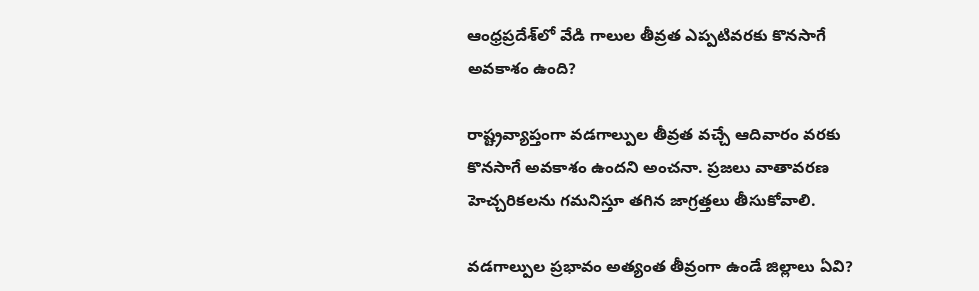ఆంధ్రప్రదేశ్‌లో వేడి గాలుల తీవ్రత ఎప్పటివరకు కొనసాగే అవకాశం ఉంది?

రాష్ట్రవ్యాప్తంగా వడగాల్పుల తీవ్రత వచ్చే ఆదివారం వరకు కొనసాగే అవకాశం ఉందని అంచనా. ప్రజలు వాతావరణ హెచ్చరికలను గమనిస్తూ తగిన జాగ్రత్తలు తీసుకోవాలి.

వడగాల్పుల ప్రభావం అత్యంత తీవ్రంగా ఉండే జిల్లాలు ఏవి?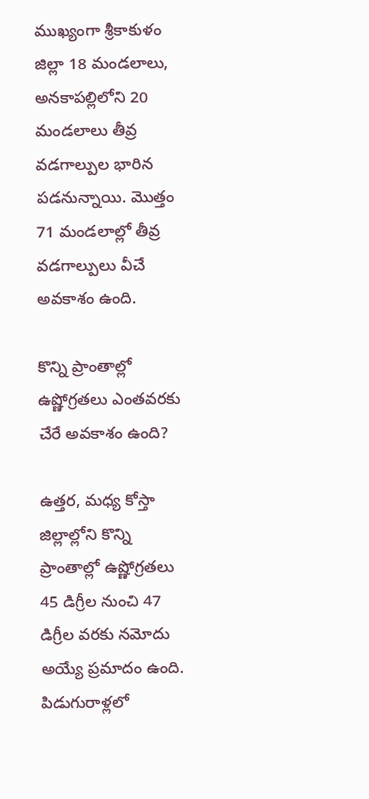ముఖ్యంగా శ్రీకాకుళం జిల్లా 18 మండలాలు, అనకాపల్లిలోని 20 మండలాలు తీవ్ర వడగాల్పుల భారిన పడనున్నాయి. మొత్తం 71 మండలాల్లో తీవ్ర వడగాల్పులు వీచే అవకాశం ఉంది.

కొన్ని ప్రాంతాల్లో ఉష్ణోగ్రతలు ఎంతవరకు చేరే అవకాశం ఉంది?

ఉత్తర, మధ్య కోస్తా జిల్లాల్లోని కొన్ని ప్రాంతాల్లో ఉష్ణోగ్రతలు 45 డిగ్రీల నుంచి 47 డిగ్రీల వరకు నమోదు అయ్యే ప్రమాదం ఉంది. పిడుగురాళ్లలో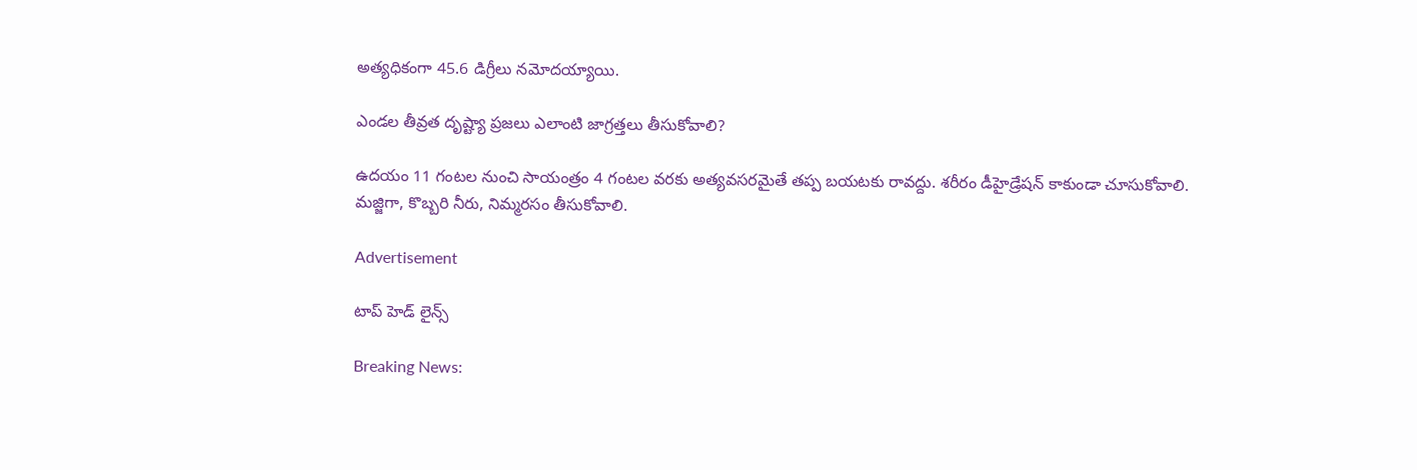అత్యధికంగా 45.6 డిగ్రీలు నమోదయ్యాయి.

ఎండల తీవ్రత దృష్ట్యా ప్రజలు ఎలాంటి జాగ్రత్తలు తీసుకోవాలి?

ఉదయం 11 గంటల నుంచి సాయంత్రం 4 గంటల వరకు అత్యవసరమైతే తప్ప బయటకు రావద్దు. శరీరం డీహైడ్రేషన్ కాకుండా చూసుకోవాలి. మజ్జిగా, కొబ్బరి నీరు, నిమ్మరసం తీసుకోవాలి.

Advertisement

టాప్ హెడ్ లైన్స్

Breaking News: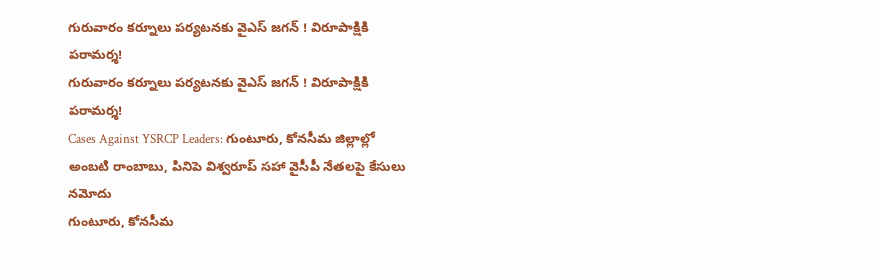గురువారం కర్నూలు పర్యటనకు వైఎస్ జగన్ ! విరూపాక్షికి పరామర్శ!
గురువారం కర్నూలు పర్యటనకు వైఎస్ జగన్ ! విరూపాక్షికి పరామర్శ!
Cases Against YSRCP Leaders: గుంటూరు, కోనసీమ జిల్లాల్లో అంబటి రాంబాబు, పినిపె విశ్వరూప్ సహా వైసీపీ నేతలపై కేసులు నమోదు
గుంటూరు, కోనసీమ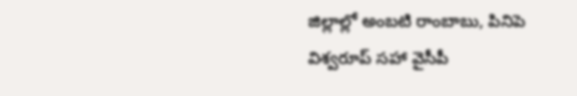జిల్లాల్లో అంబటి రాంబాబు, పినిపె విశ్వరూప్ సహా వైసీపీ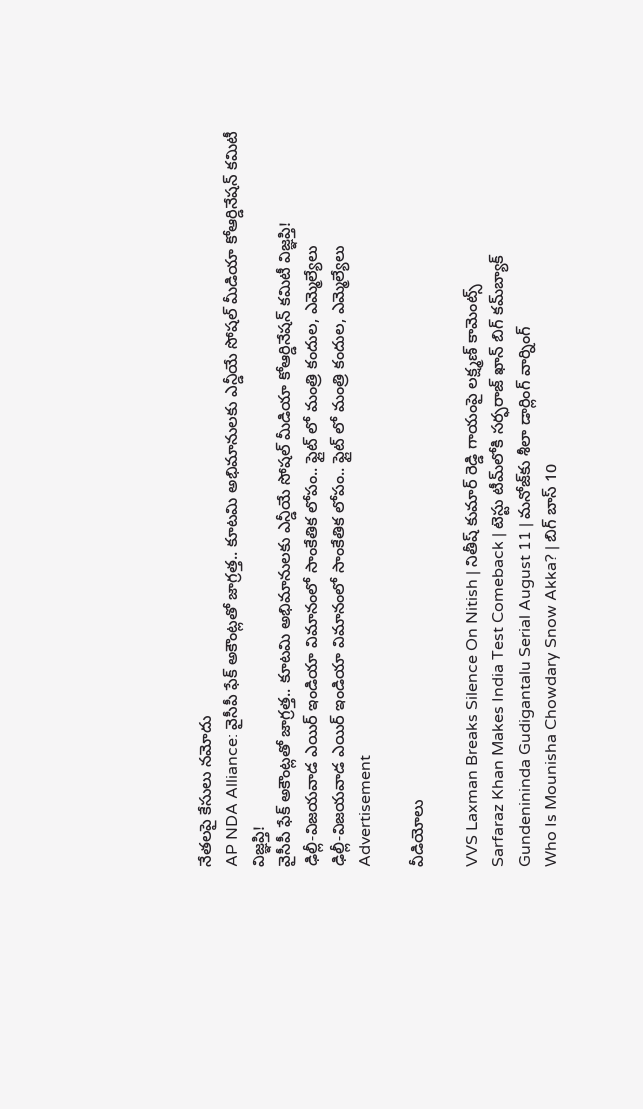నేతలపై కేసులు నమోదు
AP NDA Alliance: వైసీపీ ఫేక్ అకౌంట్లతో జాగ్రత్త.. కూటమి అభిమానులకు ఎన్డీయే సోషల్ మీడియా కోఆర్డినేషన్ కమిటీ విజ్ఞప్తి!
వైసీపీ ఫేక్ అకౌంట్లతో జాగ్రత్త.. కూటమి అభిమానులకు ఎన్డీయే సోషల్ మీడియా కోఆర్డినేషన్ కమిటీ విజ్ఞప్తి!
ఢిల్లీ-విజయవాడ ఎయిర్ ఇండియా విమానంలో సాంకేతిక లోపం.. ఫ్లైట్ లో మంత్రి కందుల, ఎమ్మెల్యేలు
ఢిల్లీ-విజయవాడ ఎయిర్ ఇండియా విమానంలో సాంకేతిక లోపం.. ఫ్లైట్ లో మంత్రి కందుల, ఎమ్మెల్యేలు
Advertisement

వీడియోలు

VVS Laxman Breaks Silence On Nitish | నితీష్ కుమార్ రెడ్డి గాయంపై లక్ష్మణ్ కామెంట్స్
Sarfaraz Khan Makes India Test Comeback | టెస్టు టీమ్‌లోకి సర్ఫరాజ్ ఖాన్ బిగ్ కమ్‌బ్యాక్
Gundenininda Gudigantalu Serial August 11 | మనోజ్‌కు శీలా డార్లింగ్ వార్నింగ్
Who Is Mounisha Chowdary Snow Akka? | బిగ్ బాస్ 10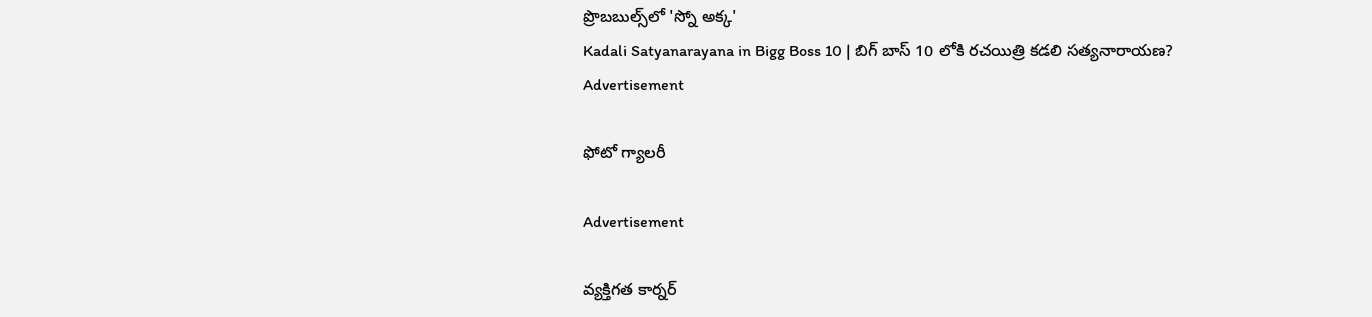ప్రొబబుల్స్‌లో 'స్నో అక్క'
Kadali Satyanarayana in Bigg Boss 10 | బిగ్ బాస్ 10 లోకి రచయిత్రి కడలి సత్యనారాయణ?
Advertisement

ఫోటో గ్యాలరీ

Advertisement

వ్యక్తిగత కార్నర్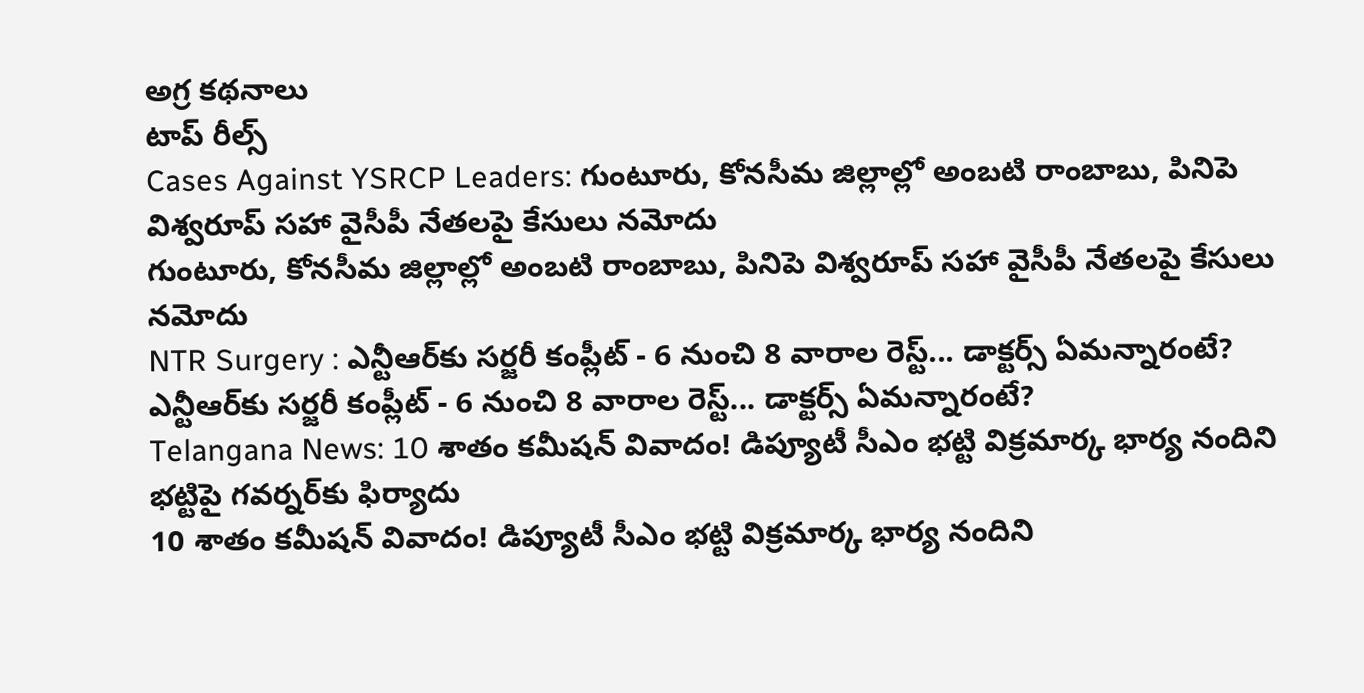అగ్ర కథనాలు
టాప్ రీల్స్
Cases Against YSRCP Leaders: గుంటూరు, కోనసీమ జిల్లాల్లో అంబటి రాంబాబు, పినిపె విశ్వరూప్ సహా వైసీపీ నేతలపై కేసులు నమోదు
గుంటూరు, కోనసీమ జిల్లాల్లో అంబటి రాంబాబు, పినిపె విశ్వరూప్ సహా వైసీపీ నేతలపై కేసులు నమోదు
NTR Surgery : ఎన్టీఆర్‌కు సర్జరీ కంప్లీట్ - 6 నుంచి 8 వారాల రెస్ట్... డాక్టర్స్ ఏమన్నారంటే?
ఎన్టీఆర్‌కు సర్జరీ కంప్లీట్ - 6 నుంచి 8 వారాల రెస్ట్... డాక్టర్స్ ఏమన్నారంటే?
Telangana News: 10 శాతం కమీషన్ వివాదం! డిప్యూటీ సీఎం భట్టి విక్రమార్క భార్య నందిని భట్టిపై గవర్నర్‌కు ఫిర్యాదు
10 శాతం కమీషన్ వివాదం! డిప్యూటీ సీఎం భట్టి విక్రమార్క భార్య నందిని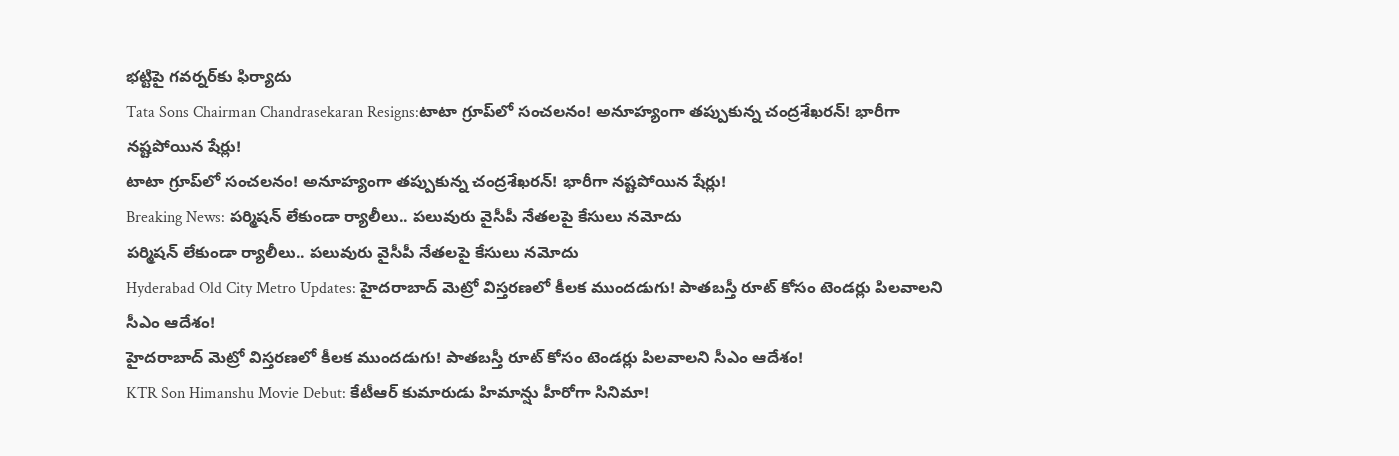భట్టిపై గవర్నర్‌కు ఫిర్యాదు
Tata Sons Chairman Chandrasekaran Resigns:టాటా గ్రూప్‌లో సంచలనం! అనూహ్యంగా తప్పుకున్న చంద్రశేఖరన్! భారీగా నష్టపోయిన షేర్లు!
టాటా గ్రూప్‌లో సంచలనం! అనూహ్యంగా తప్పుకున్న చంద్రశేఖరన్! భారీగా నష్టపోయిన షేర్లు!
Breaking News: పర్మిషన్ లేకుండా ర్యాలీలు.. పలువురు వైసీపీ నేతలపై కేసులు నమోదు
పర్మిషన్ లేకుండా ర్యాలీలు.. పలువురు వైసీపీ నేతలపై కేసులు నమోదు
Hyderabad Old City Metro Updates: హైదరాబాద్‌ మెట్రో విస్తరణలో కీలక ముందడుగు! పాతబస్తీ రూట్‌ కోసం టెండర్లు పిలవాలని సీఎం ఆదేశం!
హైదరాబాద్‌ మెట్రో విస్తరణలో కీలక ముందడుగు! పాతబస్తీ రూట్‌ కోసం టెండర్లు పిలవాలని సీఎం ఆదేశం!
KTR Son Himanshu Movie Debut: కేటీఆర్ కుమారుడు హిమాన్షు హీరోగా సినిమా!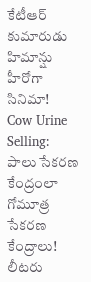కేటీఆర్ కుమారుడు హిమాన్షు హీరోగా సినిమా!
Cow Urine Selling: పాలు సేకరణ కేంద్రంలా గోమూత్ర సేకరణ కేంద్రాలు! లీటరు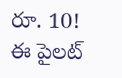రూ. 10! ఈ పైలట్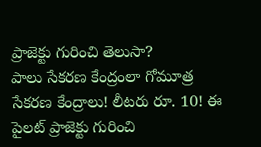ప్రాజెక్టు గురించి తెలుసా?
పాలు సేకరణ కేంద్రంలా గోమూత్ర సేకరణ కేంద్రాలు! లీటరు రూ. 10! ఈ పైలట్ ప్రాజెక్టు గురించి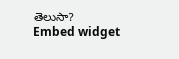తెలుసా?
Embed widget